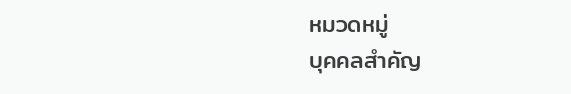หมวดหมู่
บุคคลสำคัญ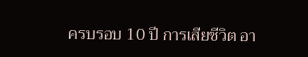ครบรอบ 10 ปี การเสียชีวิต อา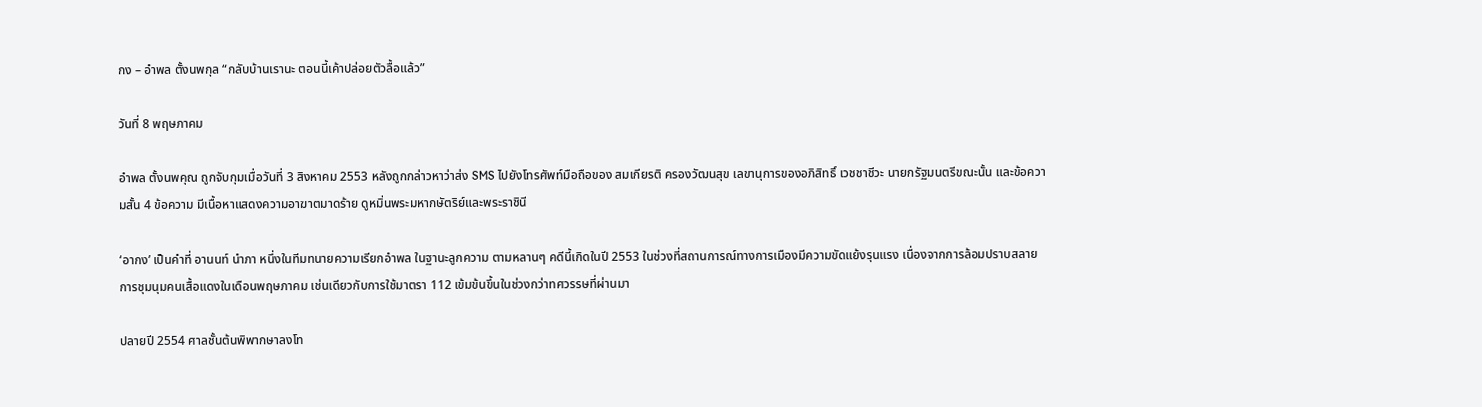กง – อำพล ตั้งนพกุล “กลับบ้านเรานะ ตอนนี้เค้าปล่อยตัวลื้อแล้ว”

วันที่ 8 พฤษภาคม

อำพล ตั้งนพคุณ ถูกจับกุมเมื่อวันที่ 3 สิงหาคม 2553 หลังถูกกล่าวหาว่าส่ง SMS ไปยังโทรศัพท์มือถือของ สมเกียรติ ครองวัฒนสุข เลขานุการของอภิสิทธิ์ เวชชาชีวะ นายกรัฐมนตรีขณะนั้น และข้อความสั้น 4 ข้อความ มีเนื้อหาแสดงความอาฆาตมาดร้าย ดูหมิ่นพระมหากษัตริย์และพระราชินี

‘อากง’ เป็นคำที่ อานนท์ นำภา หนึ่งในทีมทนายความเรียกอำพล ในฐานะลูกความ ตามหลานๆ คดีนี้เกิดในปี 2553 ในช่วงที่สถานการณ์ทางการเมืองมีความขัดแย้งรุนแรง เนื่องจากการล้อมปราบสลายการชุมนุมคนเสื้อแดงในเดือนพฤษภาคม เช่นเดียวกับการใช้มาตรา 112 เข้มข้นขึ้นในช่วงกว่าทศวรรษที่ผ่านมา

ปลายปี 2554 ศาลชั้นต้นพิพากษาลงโท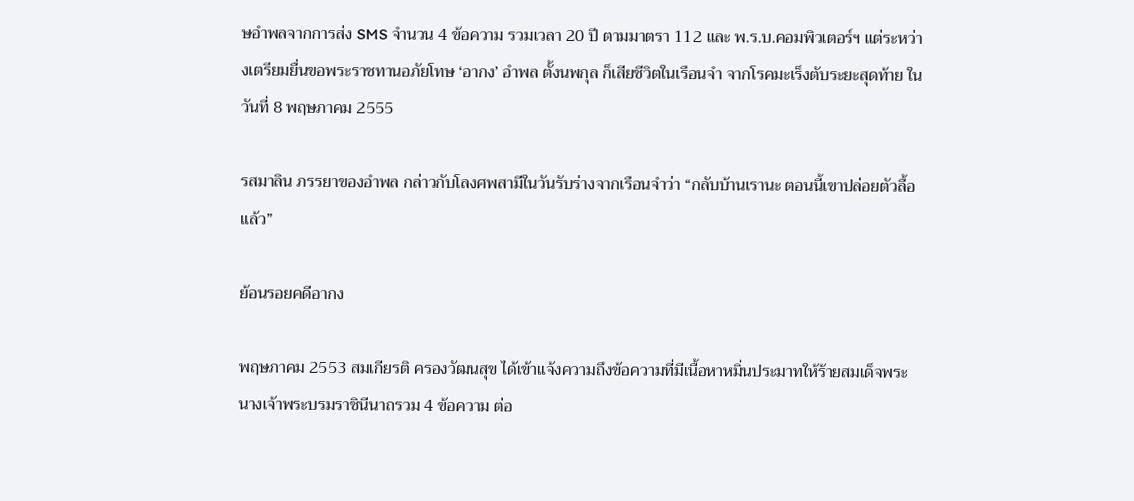ษอำพลจากการส่ง SMS จำนวน 4 ข้อความ รวมเวลา 20 ปี ตามมาตรา 112 และ พ.ร.บ.คอมพิวเตอร์ฯ แต่ระหว่างเตรียมยื่นขอพระราชทานอภัยโทษ ‘อากง’ อำพล ตั้งนพกุล ก็เสียชีวิตในเรือนจำ จากโรคมะเร็งตับระยะสุดท้าย ในวันที่ 8 พฤษภาคม 2555

รสมาลิน ภรรยาของอำพล กล่าวกับโลงศพสามีในวันรับร่างจากเรือนจำว่า “กลับบ้านเรานะ ตอนนี้เขาปล่อยตัวลื้อแล้ว”

ย้อนรอยคดีอากง

พฤษภาคม 2553 สมเกียรติ ครองวัฒนสุข ได้เข้าแจ้งความถึงข้อความที่มีเนื้อหาหมิ่นประมาทให้ร้ายสมเด็จพระนางเจ้าพระบรมราชินีนาถรวม 4 ข้อความ ต่อ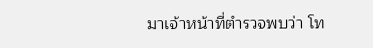มาเจ้าหน้าที่ตำรวจพบว่า โท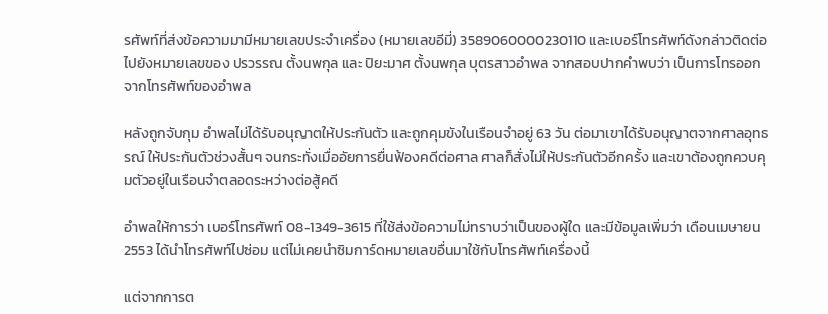รศัพท์ที่ส่งข้อความมามีหมายเลขประจำเครื่อง (หมายเลขอีมี่) 3589060000230110 และเบอร์โทรศัพท์ดังกล่าวติดต่อไปยังหมายเลขของ ปรวรรณ ตั้งนพกุล และ ปิยะมาศ ตั้งนพกุล บุตรสาวอำพล จากสอบปากคำพบว่า เป็นการโทรออกจากโทรศัพท์ของอำพล

หลังถูกจับกุม อำพลไม่ได้รับอนุญาตให้ประกันตัว และถูกคุมขังในเรือนจำอยู่ 63 วัน ต่อมาเขาได้รับอนุญาตจากศาลอุทธรณ์ ให้ประกันตัวช่วงสั้นๆ จนกระทั่งเมื่ออัยการยื่นฟ้องคดีต่อศาล ศาลก็สั่งไม่ให้ประกันตัวอีกครั้ง และเขาต้องถูกควบคุมตัวอยู่ในเรือนจำตลอดระหว่างต่อสู้คดี

อำพลให้การว่า เบอร์โทรศัพท์ 08-1349-3615 ที่ใช้ส่งข้อความไม่ทราบว่าเป็นของผู้ใด และมีข้อมูลเพิ่มว่า เดือนเมษายน 2553 ได้นำโทรศัพท์ไปซ่อม แต่ไม่เคยนำซิมการ์ดหมายเลขอื่นมาใช้กับโทรศัพท์เครื่องนี้

แต่จากการต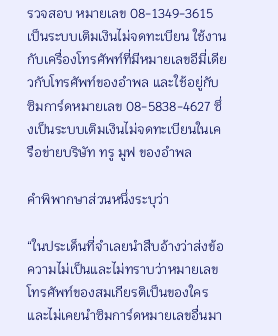รวจสอบ หมายเลข 08-1349-3615 เป็นระบบเติมเงินไม่จดทะเบียน ใช้งานกับเครื่องโทรศัพท์ที่มีหมายเลขอีมี่เดียวกับโทรศัพท์ของอำพล และใช้อยู่กับซิมการ์ดหมายเลข 08-5838-4627 ซึ่งเป็นระบบเติมเงินไม่จดทะเบียนในเครือข่ายบริษัท ทรู มูฟ ของอำพล

คำพิพากษาส่วนหนึ่งระบุว่า

“ในประเด็นที่จำเลยนำสืบอ้างว่าส่งข้อความไม่เป็นและไม่ทราบว่าหมายเลขโทรศัพท์ของสมเกียรติเป็นของใคร และไม่เคยนำซิมการ์ดหมายเลขอื่นมา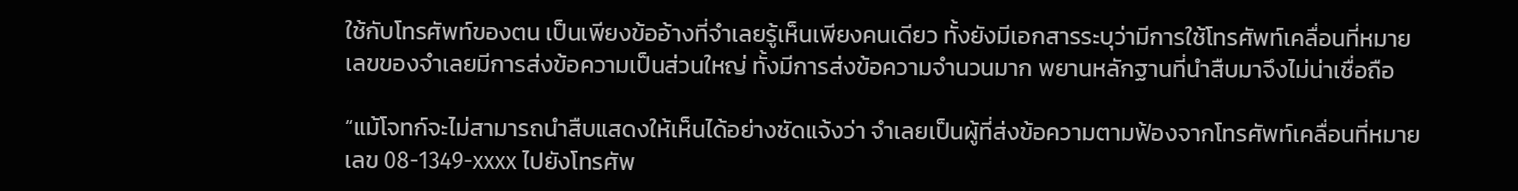ใช้กับโทรศัพท์ของตน เป็นเพียงข้ออ้างที่จำเลยรู้เห็นเพียงคนเดียว ทั้งยังมีเอกสารระบุว่ามีการใช้โทรศัพท์เคลื่อนที่หมายเลขของจำเลยมีการส่งข้อความเป็นส่วนใหญ่ ทั้งมีการส่งข้อความจำนวนมาก พยานหลักฐานที่นำสืบมาจึงไม่น่าเชื่อถือ

“แม้โจทก์จะไม่สามารถนำสืบแสดงให้เห็นได้อย่างชัดแจ้งว่า จำเลยเป็นผู้ที่ส่งข้อความตามฟ้องจากโทรศัพท์เคลื่อนที่หมายเลข 08-1349-xxxx ไปยังโทรศัพ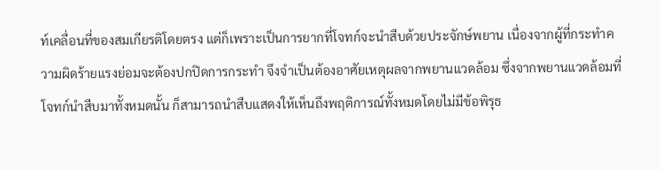ท์เคลื่อนที่ของสมเกียรติโดยตรง แต่ก็เพราะเป็นการยากที่โจทก์จะนำสืบด้วยประจักษ์พยาน เนื่องจากผู้ที่กระทำความผิดร้ายแรงย่อมจะต้องปกปิดการกระทำ จึงจำเป็นต้องอาศัยเหตุผลจากพยานแวดล้อม ซึ่งจากพยานแวดล้อมที่โจทก์นำสืบมาทั้งหมดนั้น ก็สามารถนำสืบแสดงให้เห็นถึงพฤติการณ์ทั้งหมดโดยไม่มีข้อพิรุธ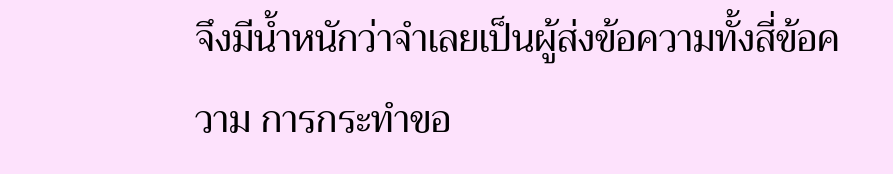จึงมีน้ำหนักว่าจำเลยเป็นผู้ส่งข้อความทั้งสี่ข้อความ การกระทำขอ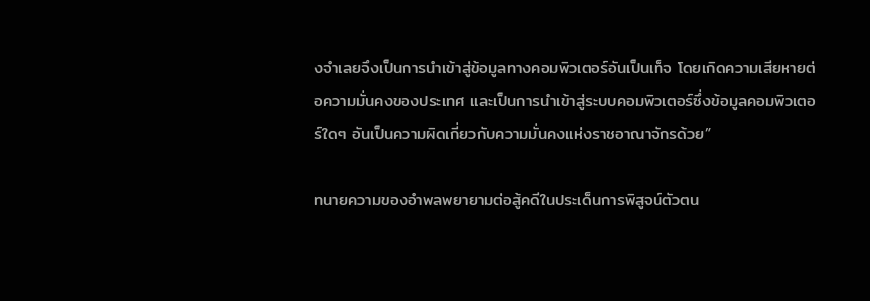งจำเลยจึงเป็นการนำเข้าสู่ข้อมูลทางคอมพิวเตอร์อันเป็นเท็จ โดยเกิดความเสียหายต่อความมั่นคงของประเทศ และเป็นการนำเข้าสู่ระบบคอมพิวเตอร์ซึ่งข้อมูลคอมพิวเตอร์ใดๆ อันเป็นความผิดเกี่ยวกับความมั่นคงแห่งราชอาณาจักรด้วย”

ทนายความของอำพลพยายามต่อสู้คดีในประเด็นการพิสูจน์ตัวตน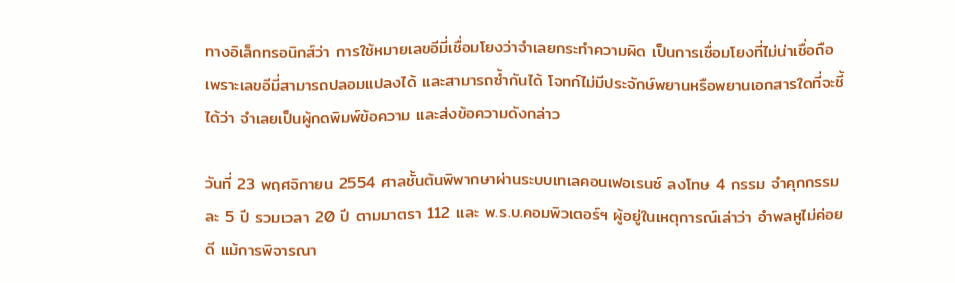ทางอิเล็กทรอนิกส์ว่า การใช้หมายเลขอีมี่เชื่อมโยงว่าจำเลยกระทำความผิด เป็นการเชื่อมโยงที่ไม่น่าเชื่อถือ เพราะเลขอีมี่สามารถปลอมแปลงได้ และสามารถซ้ำกันได้ โจทก์ไม่มีประจักษ์พยานหรือพยานเอกสารใดที่จะชี้ได้ว่า จำเลยเป็นผู้กดพิมพ์ข้อความ และส่งข้อความดังกล่าว

วันที่ 23 พฤศจิกายน 2554 ศาลชั้นต้นพิพากษาผ่านระบบเทเลคอนเฟอเรนซ์ ลงโทษ 4 กรรม จำคุกกรรมละ 5 ปี รวมเวลา 20 ปี ตามมาตรา 112 และ พ.ร.บ.คอมพิวเตอร์ฯ ผู้อยู่ในเหตุการณ์เล่าว่า อำพลหูไม่ค่อยดี แม้การพิจารณา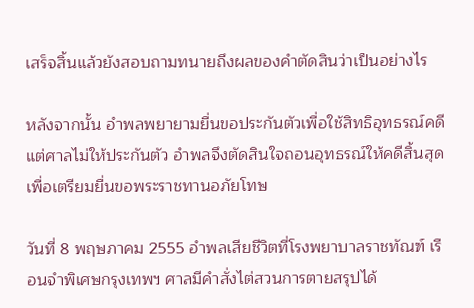เสร็จสิ้นแล้วยังสอบถามทนายถึงผลของคำตัดสินว่าเป็นอย่างไร

หลังจากนั้น อำพลพยายามยื่นขอประกันตัวเพื่อใช้สิทธิอุทธรณ์คดี แต่ศาลไม่ให้ประกันตัว อำพลจึงตัดสินใจถอนอุทธรณ์ให้คดีสิ้นสุด เพื่อเตรียมยื่นขอพระราชทานอภัยโทษ

วันที่ 8 พฤษภาคม 2555 อำพลเสียชีวิตที่โรงพยาบาลราชทัณฑ์ เรือนจำพิเศษกรุงเทพฯ ศาลมีคำสั่งไต่สวนการตายสรุปได้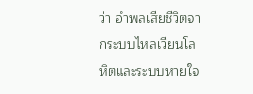ว่า อำพลเสียชีวิตจากระบบไหลเวียนโลหิตและระบบหายใจ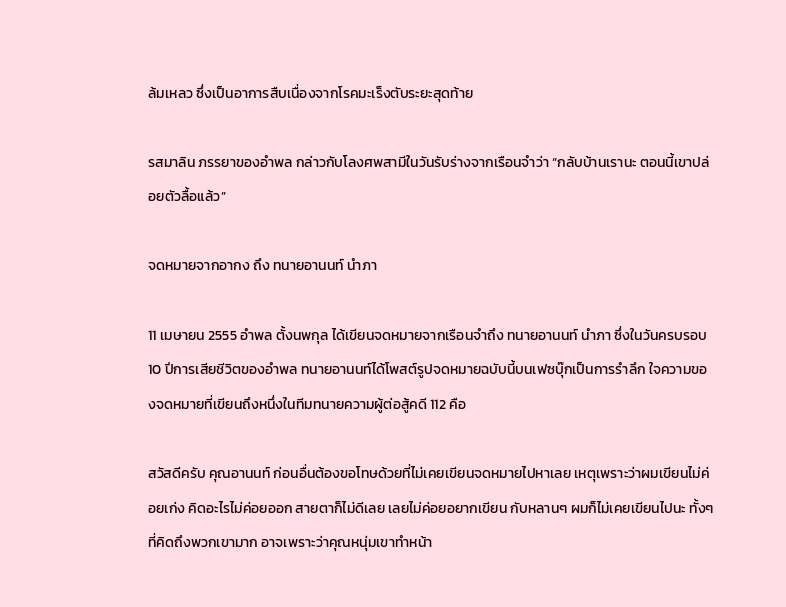ล้มเหลว ซึ่งเป็นอาการสืบเนื่องจากโรคมะเร็งตับระยะสุดท้าย

รสมาลิน ภรรยาของอำพล กล่าวกับโลงศพสามีในวันรับร่างจากเรือนจำว่า “กลับบ้านเรานะ ตอนนี้เขาปล่อยตัวลื้อแล้ว”

จดหมายจากอากง ถึง ทนายอานนท์ นำภา

11 เมษายน 2555 อำพล ตั้งนพกุล ได้เขียนจดหมายจากเรือนจำถึง ทนายอานนท์ นำภา ซึ่งในวันครบรอบ 10 ปีการเสียชีวิตของอำพล ทนายอานนท์ได้โพสต์รูปจดหมายฉบับนี้บนเฟซบุ๊กเป็นการรำลึก ใจความของจดหมายที่เขียนถึงหนึ่งในทีมทนายความผู้ต่อสู้คดี 112 คือ

สวัสดีครับ คุณอานนท์ ก่อนอื่นต้องขอโทษด้วยที่ไม่เคยเขียนจดหมายไปหาเลย เหตุเพราะว่าผมเขียนไม่ค่อยเก่ง คิดอะไรไม่ค่อยออก สายตาก็ไม่ดีเลย เลยไม่ค่อยอยากเขียน กับหลานๆ ผมก็ไม่เคยเขียนไปนะ ทั้งๆ ที่คิดถึงพวกเขามาก อาจเพราะว่าคุณหนุ่มเขาทำหน้า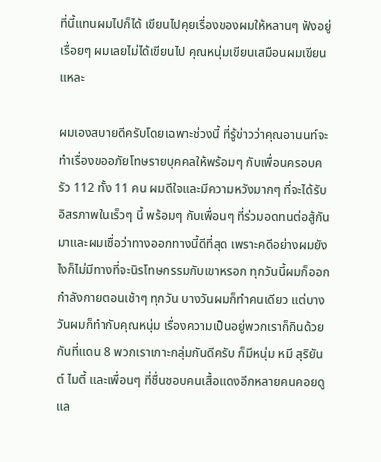ที่นี้แทนผมไปก็ได้ เขียนไปคุยเรื่องของผมให้หลานๆ ฟังอยู่เรื่อยๆ ผมเลยไม่ได้เขียนไป คุณหนุ่มเขียนเสมือนผมเขียนแหละ

ผมเองสบายดีครับโดยเฉพาะช่วงนี้ ที่รู้ข่าวว่าคุณอานนท์จะทำเรื่องขออภัยโทษรายบุคคลให้พร้อมๆ กับเพื่อนครอบครัว 112 ทั้ง 11 คน ผมดีใจและมีความหวังมากๆ ที่จะได้รับอิสรภาพในเร็วๆ นี้ พร้อมๆ กับเพื่อนๆ ที่ร่วมอดทนต่อสู้กันมาและผมเชื่อว่าทางออกทางนี้ดีที่สุด เพราะคดีอย่างผมยังไงก็ไม่มีทางที่จะนิรโทษกรรมกับเขาหรอก ทุกวันนี้ผมก็ออกกำลังกายตอนเช้าๆ ทุกวัน บางวันผมก็ทำคนเดียว แต่บางวันผมก็ทำกับคุณหนุ่ม เรื่องความเป็นอยู่พวกเราก็กินด้วยกันที่แดน 8 พวกเราเกาะกลุ่มกันดีครับ ก็มีหนุ่ม หมี สุริยันต์ ไมตี้ และเพื่อนๆ ที่ชื่นชอบคนเสื้อแดงอีกหลายคนคอยดูแล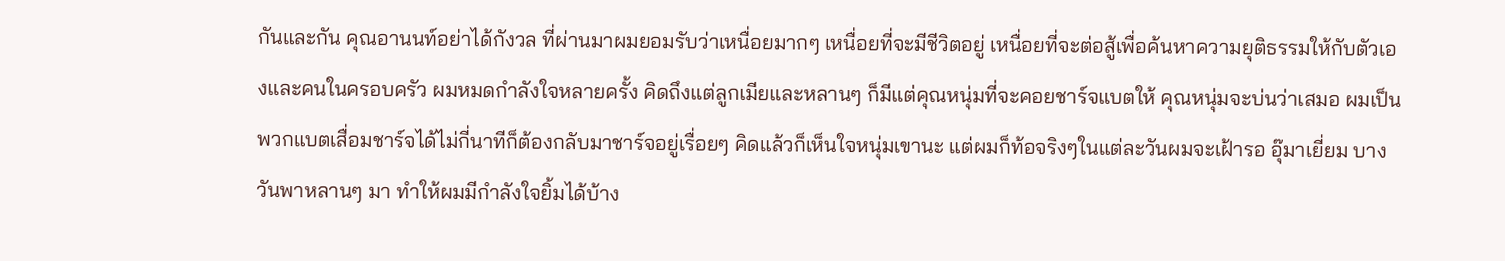กันและกัน คุณอานนท์อย่าได้กังวล ที่ผ่านมาผมยอมรับว่าเหนื่อยมากๆ เหนื่อยที่จะมีชีวิตอยู่ เหนื่อยที่จะต่อสู้เพื่อค้นหาความยุติธรรมให้กับตัวเองและคนในครอบครัว ผมหมดกำลังใจหลายครั้ง คิดถึงแต่ลูกเมียและหลานๆ ก็มีแต่คุณหนุ่มที่จะคอยชาร์จแบตให้ คุณหนุ่มจะบ่นว่าเสมอ ผมเป็นพวกแบตเสื่อมชาร์จได้ไม่กี่นาทีก็ต้องกลับมาชาร์จอยู่เรื่อยๆ คิดแล้วก็เห็นใจหนุ่มเขานะ แต่ผมก็ท้อจริงๆในแต่ละวันผมจะเฝ้ารอ อุ๊มาเยี่ยม บางวันพาหลานๆ มา ทำให้ผมมีกำลังใจยิ้มได้บ้าง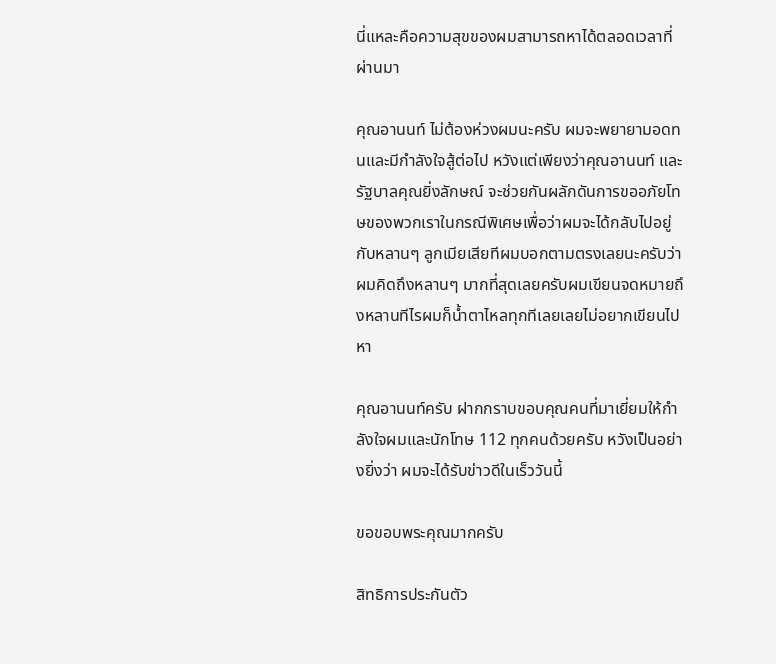นี่แหละคือความสุขของผมสามารถหาได้ตลอดเวลาที่ผ่านมา

คุณอานนท์ ไม่ต้องห่วงผมนะครับ ผมจะพยายามอดทนและมีกำลังใจสู้ต่อไป หวังแต่เพียงว่าคุณอานนท์ และรัฐบาลคุณยิ่งลักษณ์ จะช่วยกันผลักดันการขออภัยโทษของพวกเราในกรณีพิเศษเพื่อว่าผมจะได้กลับไปอยู่กับหลานๆ ลูกเมียเสียทีผมบอกตามตรงเลยนะครับว่าผมคิดถึงหลานๆ มากที่สุดเลยครับผมเขียนจดหมายถึงหลานทีไรผมก็น้ำตาไหลทุกทีเลยเลยไม่อยากเขียนไปหา

คุณอานนท์ครับ ฝากกราบขอบคุณคนที่มาเยี่ยมให้กำลังใจผมและนักโทษ 112 ทุกคนด้วยครับ หวังเป็นอย่างยิ่งว่า ผมจะได้รับข่าวดีในเร็ววันนี้

ขอขอบพระคุณมากครับ

สิทธิการประกันตัว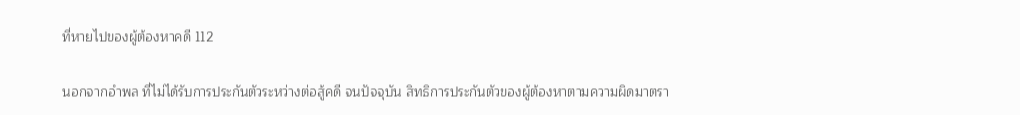ที่หายไปของผู้ต้องหาคดี 112

นอกจากอำพล ที่ไม่ได้รับการประกันตัวระหว่างต่อสู้คดี จนปัจจุบัน สิทธิการประกันตัวของผู้ต้องหาตามความผิดมาตรา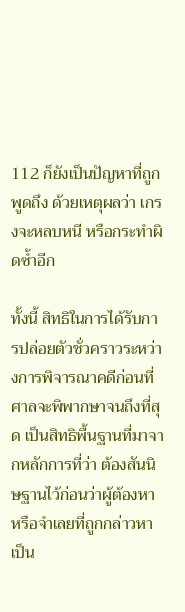112 ก็ยังเป็นปัญหาที่ถูกพูดถึง ด้วยเหตุผลว่า เกรงจะหลบหนี หรือกระทำผิดซ้ำอีก

ทั้งนี้ สิทธิในการได้รับการปล่อยตัวชั่วคราวระหว่างการพิจารณาคดีก่อนที่ศาลจะพิพากษาจนถึงที่สุด เป็นสิทธิพื้นฐานที่มาจากหลักการที่ว่า ต้องสันนิษฐานไว้ก่อนว่าผู้ต้องหา หรือจำเลยที่ถูกกล่าวหา เป็น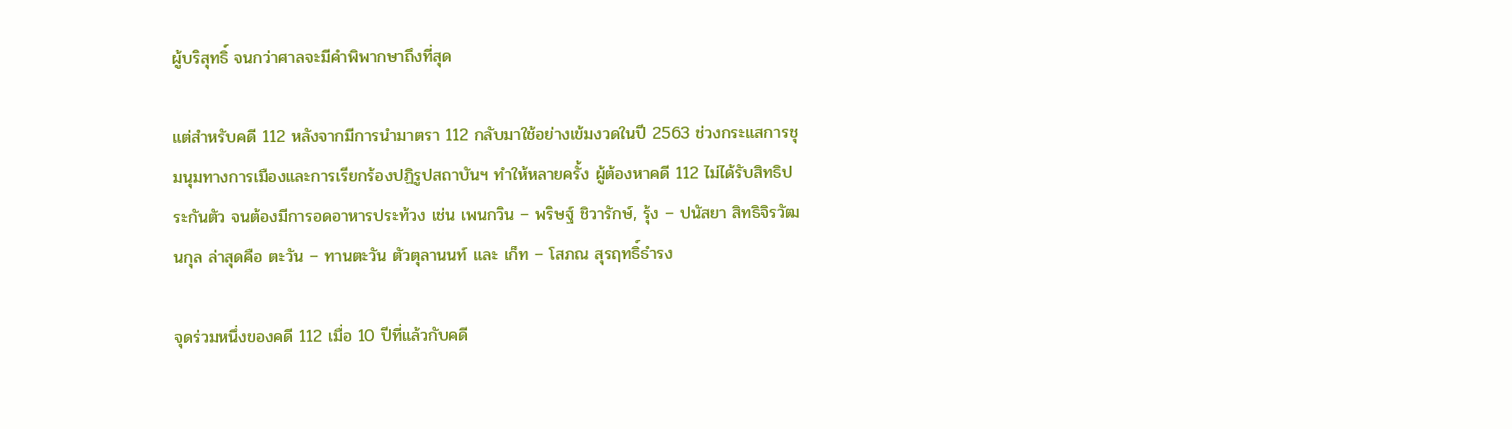ผู้บริสุทธิ์ จนกว่าศาลจะมีคำพิพากษาถึงที่สุด

แต่สำหรับคดี 112 หลังจากมีการนำมาตรา 112 กลับมาใช้อย่างเข้มงวดในปี 2563 ช่วงกระแสการชุมนุมทางการเมืองและการเรียกร้องปฏิรูปสถาบันฯ ทำให้หลายครั้ง ผู้ต้องหาคดี 112 ไม่ได้รับสิทธิประกันตัว จนต้องมีการอดอาหารประท้วง เช่น เพนกวิน – พริษฐ์ ชิวารักษ์, รุ้ง – ปนัสยา สิทธิจิรวัฒนกุล ล่าสุดคือ ตะวัน – ทานตะวัน ตัวตุลานนท์ และ เก็ท – โสภณ สุรฤทธิ์ธำรง

จุดร่วมหนึ่งของคดี 112 เมื่อ 10 ปีที่แล้วกับคดี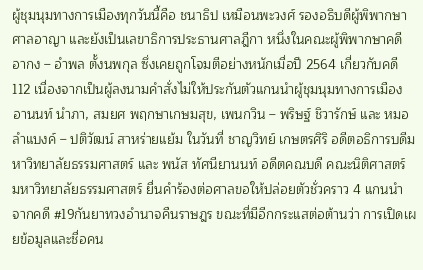ผู้ชุมนุมทางการเมืองทุกวันนี้คือ ชนาธิป เหมือนพะวงศ์ รองอธิบดีผู้พิพากษาศาลอาญา และยังเป็นเลขาธิการประธานศาลฎีกา หนึ่งในคณะผู้พิพากษาคดี อากง – อำพล ตั้งนพกุล ซึ่งเคยถูกโจมตีอย่างหนักเมื่อปี 2564 เกี่ยวกับคดี 112 เนื่องจากเป็นผู้ลงนามคำสั่งไม่ให้ประกันตัวแกนนำผู้ชุมนุมทางการเมือง อานนท์ นำภา, สมยศ พฤกษาเกษมสุข, เพนกวิน – พริษฐ์ ชิวารักษ์ และ หมอลำแบงค์ – ปติวัฒน์ สาหร่ายแย้ม ในวันที่ ชาญวิทย์ เกษตรศิริ อดีตอธิการบดีมหาวิทยาลัยธรรมศาสตร์ และ พนัส ทัศนียานนท์ อดีตคณบดี คณะนิติศาสตร์ มหาวิทยาลัยธรรมศาสตร์ ยื่นคำร้องต่อศาลขอให้ปล่อยตัวชั่วคราว 4 แกนนำจากคดี #19กันยาทวงอำนาจคืนราษฎร ขณะที่มีอีกกระแสต่อต้านว่า การเปิดเผยข้อมูลและชื่อคน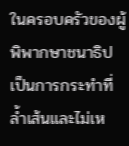ในครอบครัวของผู้พิพากษาชนาธิปเป็นการกระทำที่ล้ำเส้นและไม่เห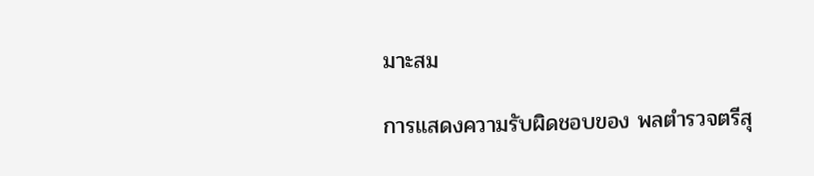มาะสม

การแสดงความรับผิดชอบของ พลตำรวจตรีสุ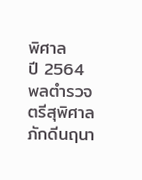พิศาล
ปี 2564 พลตำรวจตรีสุพิศาล ภักดีนฤนา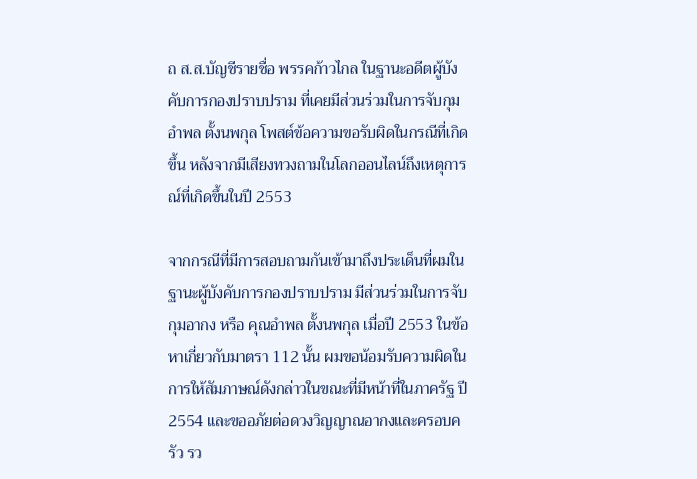ถ ส.ส.บัญชีรายชื่อ พรรคก้าวไกล ในฐานะอดีตผู้บังคับการกองปราบปราม ที่เคยมีส่วนร่วมในการจับกุม อำพล ตั้งนพกุล โพสต์ข้อความขอรับผิดในกรณีที่เกิดขึ้น หลังจากมีเสียงทวงถามในโลกออนไลน์ถึงเหตุการณ์ที่เกิดขึ้นในปี 2553

จากกรณีที่มีการสอบถามกันเข้ามาถึงประเด็นที่ผมในฐานะผู้บังคับการกองปราบปราม มีส่วนร่วมในการจับกุมอากง หรือ คุณอำพล ตั้งนพกุล เมื่อปี 2553 ในข้อหาเกี่ยวกับมาตรา 112 นั้น ผมขอน้อมรับความผิดในการให้สัมภาษณ์ดังกล่าวในขณะที่มีหน้าที่ในภาครัฐ ปี 2554 และขออภัยต่อดวงวิญญาณอากงและครอบครัว รว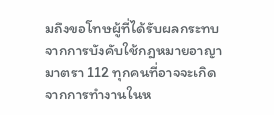มถึงขอโทษผู้ที่ได้รับผลกระทบจากการบังคับใช้กฎหมายอาญา มาตรา 112 ทุกคนที่อาจจะเกิดจากการทำงานในห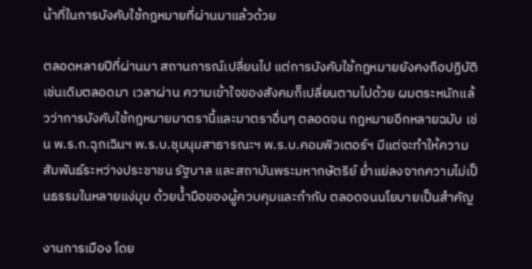น้าที่ในการบังคับใช้กฎหมายที่ผ่านมาแล้วด้วย

ตลอดหลายปีที่ผ่านมา สถานการณ์เปลี่ยนไป แต่การบังคับใช้กฎหมายยังคงถือปฏิบัติเช่นเดิมตลอดมา เวลาผ่าน ความเข้าใจของสังคมก็เปลี่ยนตามไปด้วย ผมตระหนักแล้วว่าการบังคับใช้กฎหมายมาตรานี้และมาตราอื่นๆ ตลอดจน กฎหมายอีกหลายฉบับ เช่น พ.ร.ก.ฉุกเฉินฯ พ.ร.บ.ชุมนุมสาธารณะฯ พ.ร.บ.คอมพิวเตอร์ฯ มีแต่จะทำให้ความสัมพันธ์ระหว่างประชาชน รัฐบาล และสถาบันพระมหากษัตริย์ ย่ำแย่ลงจากความไม่เป็นธรรมในหลายแง่มุม ด้วยน้ำมือของผู้ควบคุมและกำกับ ตลอดจนนโยบายเป็นสำคัญ

งานการเมือง โดย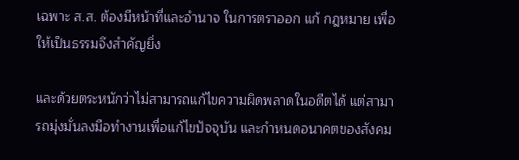เฉพาะ ส.ส. ต้องมีหน้าที่และอำนาจ ในการตราออก แก้ กฎหมาย เพื่อให้เป็นธรรมจึงสำคัญยิ่ง

และด้วยตระหนักว่าไม่สามารถแก้ไขความผิดพลาดในอดีตได้ แต่สามารถมุ่งมั่นลงมือทำงานเพื่อแก้ไขปัจจุบัน และกำหนดอนาคตของสังคม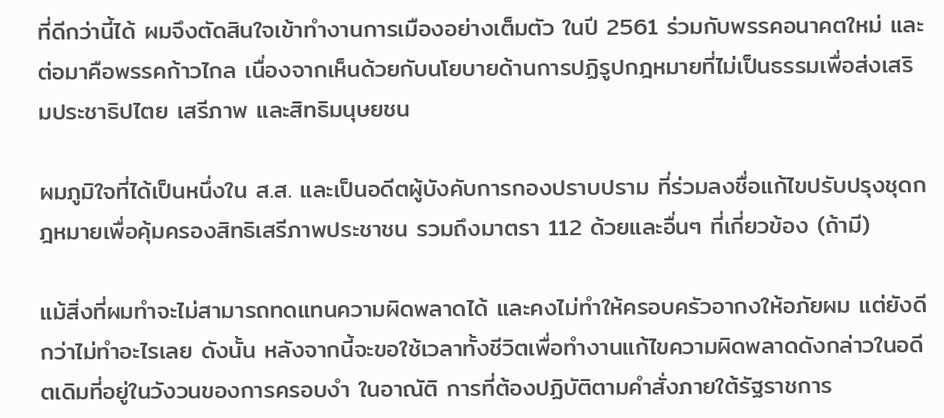ที่ดีกว่านี้ได้ ผมจึงตัดสินใจเข้าทำงานการเมืองอย่างเต็มตัว ในปี 2561 ร่วมกับพรรคอนาคตใหม่ และต่อมาคือพรรคก้าวไกล เนื่องจากเห็นด้วยกับนโยบายด้านการปฏิรูปกฎหมายที่ไม่เป็นธรรมเพื่อส่งเสริมประชาธิปไตย เสรีภาพ และสิทธิมนุษยชน

ผมภูมิใจที่ได้เป็นหนึ่งใน ส.ส. และเป็นอดีตผู้บังคับการกองปราบปราม ที่ร่วมลงชื่อแก้ไขปรับปรุงชุดกฎหมายเพื่อคุ้มครองสิทธิเสรีภาพประชาชน รวมถึงมาตรา 112 ด้วยและอื่นๆ ที่เกี่ยวข้อง (ถ้ามี)

แม้สิ่งที่ผมทำจะไม่สามารถทดแทนความผิดพลาดได้ และคงไม่ทำให้ครอบครัวอากงให้อภัยผม แต่ยังดีกว่าไม่ทำอะไรเลย ดังนั้น หลังจากนี้จะขอใช้เวลาทั้งชีวิตเพื่อทำงานแก้ไขความผิดพลาดดังกล่าวในอดีตเดิมที่อยู่ในวังวนของการครอบงำ ในอาณัติ การที่ต้องปฏิบัติตามคำสั่งภายใต้รัฐราชการ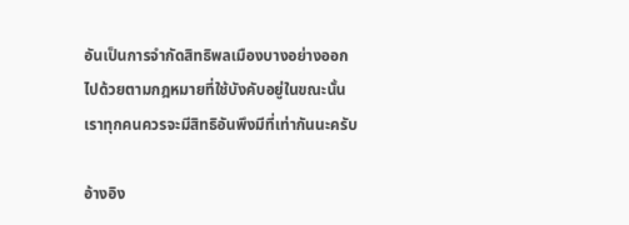อันเป็นการจำกัดสิทธิพลเมืองบางอย่างออกไปด้วยตามกฎหมายที่ใช้บังคับอยู่ในขณะนั้น เราทุกคนควรจะมีสิทธิอันพึงมีที่เท่ากันนะครับ

อ้างอิง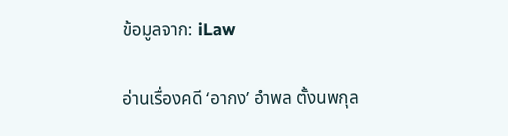ข้อมูลจาก: iLaw

อ่านเรื่องคดี ‘อากง’ อำพล ตั้งนพกุล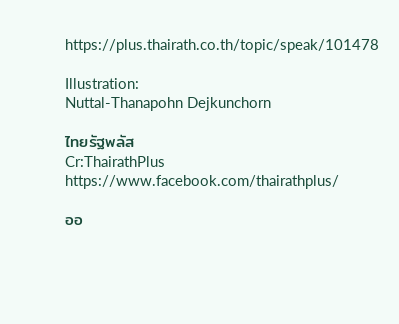https://plus.thairath.co.th/topic/speak/101478

Illustration:
Nuttal-Thanapohn Dejkunchorn

ไทยรัฐพลัส
Cr:ThairathPlus
https://www.facebook.com/thairathplus/

ออ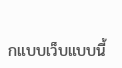กแบบเว็บแบบนี้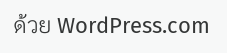ด้วย WordPress.com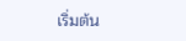เริ่มต้น